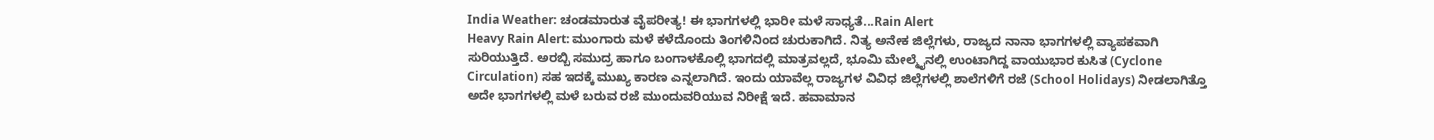India Weather: ಚಂಡಮಾರುತ ವೈಪರೀತ್ಯ! ಈ ಭಾಗಗಳಲ್ಲಿ ಭಾರೀ ಮಳೆ ಸಾಧ್ಯತೆ...Rain Alert
Heavy Rain Alert: ಮುಂಗಾರು ಮಳೆ ಕಳೆದೊಂದು ತಿಂಗಳಿನಿಂದ ಚುರುಕಾಗಿದೆ. ನಿತ್ಯ ಅನೇಕ ಜಿಲ್ಲೆಗಳು, ರಾಜ್ಯದ ನಾನಾ ಭಾಗಗಳಲ್ಲಿ ವ್ಯಾಪಕವಾಗಿ ಸುರಿಯುತ್ತಿದೆ. ಅರಬ್ಬಿ ಸಮುದ್ರ ಹಾಗೂ ಬಂಗಾಳಕೊಲ್ಲಿ ಭಾಗದಲ್ಲಿ ಮಾತ್ರವಲ್ಲದೆ, ಭೂಮಿ ಮೇಲ್ಮೈನಲ್ಲಿ ಉಂಟಾಗಿದ್ದ ವಾಯುಭಾರ ಕುಸಿತ (Cyclone Circulation) ಸಹ ಇದಕ್ಕೆ ಮುಖ್ಯ ಕಾರಣ ಎನ್ನಲಾಗಿದೆ. ಇಂದು ಯಾವೆಲ್ಲ ರಾಜ್ಯಗಳ ವಿವಿಧ ಜಿಲ್ಲೆಗಳಲ್ಲಿ ಶಾಲೆಗಳಿಗೆ ರಜೆ (School Holidays) ನೀಡಲಾಗಿತ್ತೊ ಅದೇ ಭಾಗಗಳಲ್ಲಿ ಮಳೆ ಬರುವ ರಜೆ ಮುಂದುವರಿಯುವ ನಿರೀಕ್ಷೆ ಇದೆ. ಹವಾಮಾನ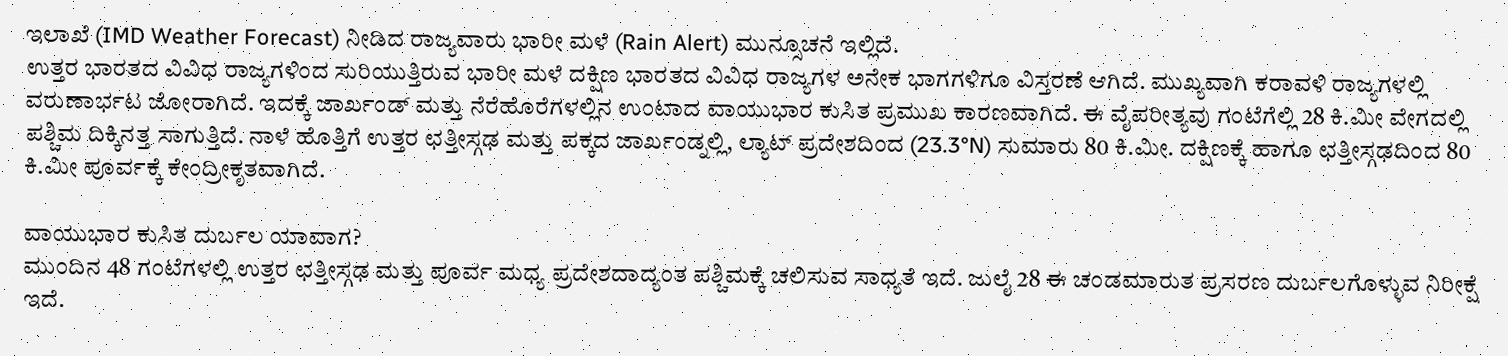ಇಲಾಖೆ (IMD Weather Forecast) ನೀಡಿದ ರಾಜ್ಯವಾರು ಭಾರೀ ಮಳೆ (Rain Alert) ಮುನ್ಸೂಚನೆ ಇಲ್ಲಿದೆ.
ಉತ್ತರ ಭಾರತದ ವಿವಿಧ ರಾಜ್ಯಗಳಿಂದ ಸುರಿಯುತ್ತಿರುವ ಭಾರೀ ಮಳೆ ದಕ್ಷಿಣ ಭಾರತದ ವಿವಿಧ ರಾಜ್ಯಗಳ ಅನೇಕ ಭಾಗಗಳಿಗೂ ವಿಸ್ತರಣೆ ಆಗಿದೆ. ಮುಖ್ಯವಾಗಿ ಕರಾವಳಿ ರಾಜ್ಯಗಳಲ್ಲಿ ವರುಣಾರ್ಭಟ ಜೋರಾಗಿದೆ. ಇದಕ್ಕೆ ಜಾರ್ಖಂಡ್ ಮತ್ತು ನೆರೆಹೊರೆಗಳಲ್ಲಿನ ಉಂಟಾದ ವಾಯುಭಾರ ಕುಸಿತ ಪ್ರಮುಖ ಕಾರಣವಾಗಿದೆ. ಈ ವೈಪರೀತ್ಯವು ಗಂಟೆಗೆಲ್ಲಿ 28 ಕಿ.ಮೀ ವೇಗದಲ್ಲಿ ಪಶ್ಚಿಮ ದಿಕ್ಕಿನತ್ತ ಸಾಗುತ್ತಿದೆ. ನಾಳೆ ಹೊತ್ತಿಗೆ ಉತ್ತರ ಛತ್ತೀಸ್ಗಢ ಮತ್ತು ಪಕ್ಕದ ಜಾರ್ಖಂಡ್ನಲ್ಲಿ, ಲ್ಯಾಟ್ ಪ್ರದೇಶದಿಂದ (23.3°N) ಸುಮಾರು 80 ಕಿ.ಮೀ. ದಕ್ಷಿಣಕ್ಕೆ ಹಾಗೂ ಛತ್ತೀಸ್ಗಢದಿಂದ 80 ಕಿ.ಮೀ ಪೂರ್ವಕ್ಕೆ ಕೇಂದ್ರೀಕೃತವಾಗಿದೆ.

ವಾಯುಭಾರ ಕುಸಿತ ದುರ್ಬಲ ಯಾವಾಗ?
ಮುಂದಿನ 48 ಗಂಟೆಗಳಲ್ಲಿ ಉತ್ತರ ಛತ್ತೀಸ್ಗಢ ಮತ್ತು ಪೂರ್ವ ಮಧ್ಯ ಪ್ರದೇಶದಾದ್ಯಂತ ಪಶ್ಚಿಮಕ್ಕೆ ಚಲಿಸುವ ಸಾಧ್ಯತೆ ಇದೆ. ಜುಲೈ 28 ಈ ಚಂಡಮಾರುತ ಪ್ರಸರಣ ದುರ್ಬಲಗೊಳ್ಳುವ ನಿರೀಕ್ಷೆ ಇದೆ.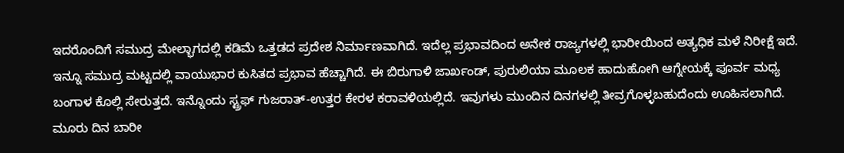ಇದರೊಂದಿಗೆ ಸಮುದ್ರ ಮೇಲ್ಭಾಗದಲ್ಲಿ ಕಡಿಮೆ ಒತ್ತಡದ ಪ್ರದೇಶ ನಿರ್ಮಾಣವಾಗಿದೆ. ಇದೆಲ್ಲ ಪ್ರಭಾವದಿಂದ ಅನೇಕ ರಾಜ್ಯಗಳಲ್ಲಿ ಭಾರೀಯಿಂದ ಅತ್ಯಧಿಕ ಮಳೆ ನಿರೀಕ್ಷೆ ಇದೆ.
ಇನ್ನೂ ಸಮುದ್ರ ಮಟ್ಟದಲ್ಲಿ ವಾಯುಭಾರ ಕುಸಿತದ ಪ್ರಭಾವ ಹೆಚ್ಚಾಗಿದೆ. ಈ ಬಿರುಗಾಳಿ ಜಾರ್ಖಂಡ್, ಪುರುಲಿಯಾ ಮೂಲಕ ಹಾದುಹೋಗಿ ಆಗ್ನೇಯಕ್ಕೆ ಪೂರ್ವ ಮಧ್ಯ ಬಂಗಾಳ ಕೊಲ್ಲಿ ಸೇರುತ್ತದೆ. ಇನ್ನೊಂದು ಸ್ಟ್ರಫ್ ಗುಜರಾತ್-ಉತ್ತರ ಕೇರಳ ಕರಾವಳಿಯಲ್ಲಿದೆ. ಇವುಗಳು ಮುಂದಿನ ದಿನಗಳಲ್ಲಿ ತೀವ್ರಗೊಳ್ಳಬಹುದೆಂದು ಊಹಿಸಲಾಗಿದೆ.
ಮೂರು ದಿನ ಬಾರೀ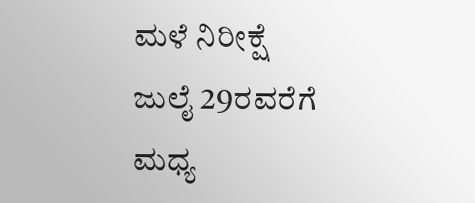ಮಳೆ ನಿರೀಕ್ಷೆ
ಜುಲೈ 29ರವರೆಗೆ ಮಧ್ಯ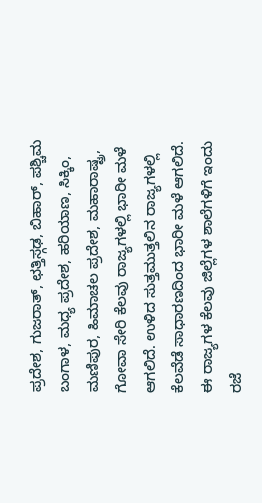ಪ್ರದೇಶ, ಗುಜರಾತ್, ಛತ್ತಿಸ್ಗಢ, ಬಿಹಾರ್, ಪಶ್ಚಿಮ ಬಂಗಾಳ, ಮಧ್ಯ ಪ್ರದೇಶ, ಹರಿಯಾಣ, ಸಿಕ್ಕಿಂ, ಮಣಿಪುರ, ಹಿಮಾಚಲ ಪ್ರದೇಶ, ಮಹಾರಾಷ್ಟ್ರ, ಗೋವಾ ಸೇರಿ ಕೆಲವು ರಾಜ್ಯಗಳಲ್ಲಿ ಭಾರೀ ಮಳೆ ಆಗಲಿದೆ. ಉಳಿದ ಸುತ್ತಮುತ್ತಲಿನ ರಾಜ್ಯಗಳಲ್ಲಿ ಕೆಲವೆಡೆ ಸಾಧಾರಣದಿಂದ ಭಾರೀ ಮಳೆ ಆಗಲಿದೆ. ಈ ರಾಜ್ಯಗಳ ಕೆಲವು ಜಿಲ್ಲೆಗಳ ಶಾಲೆಗಳಿಗೆ ಇಂದು ರಜೆ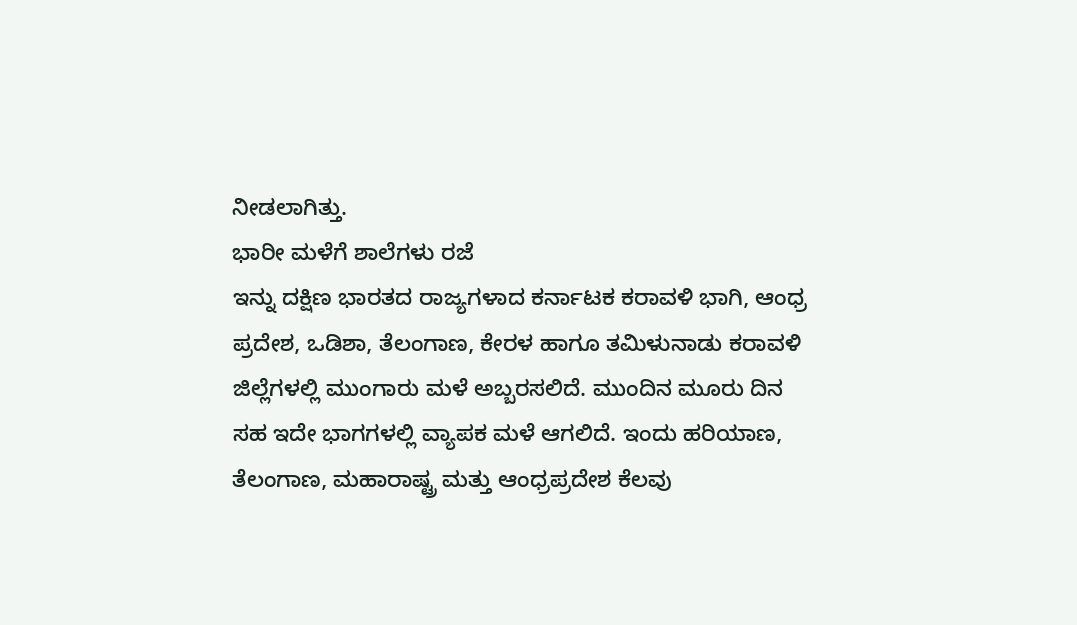ನೀಡಲಾಗಿತ್ತು.
ಭಾರೀ ಮಳೆಗೆ ಶಾಲೆಗಳು ರಜೆ
ಇನ್ನು ದಕ್ಷಿಣ ಭಾರತದ ರಾಜ್ಯಗಳಾದ ಕರ್ನಾಟಕ ಕರಾವಳಿ ಭಾಗಿ, ಆಂಧ್ರ ಪ್ರದೇಶ, ಒಡಿಶಾ, ತೆಲಂಗಾಣ, ಕೇರಳ ಹಾಗೂ ತಮಿಳುನಾಡು ಕರಾವಳಿ ಜಿಲ್ಲೆಗಳಲ್ಲಿ ಮುಂಗಾರು ಮಳೆ ಅಬ್ಬರಸಲಿದೆ. ಮುಂದಿನ ಮೂರು ದಿನ ಸಹ ಇದೇ ಭಾಗಗಳಲ್ಲಿ ವ್ಯಾಪಕ ಮಳೆ ಆಗಲಿದೆ. ಇಂದು ಹರಿಯಾಣ, ತೆಲಂಗಾಣ, ಮಹಾರಾಷ್ಟ್ರ ಮತ್ತು ಆಂಧ್ರಪ್ರದೇಶ ಕೆಲವು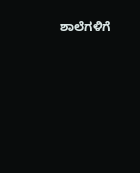ಶಾಲೆಗಳಿಗೆ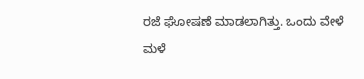ರಜೆ ಘೋಷಣೆ ಮಾಡಲಾಗಿತ್ತು. ಒಂದು ವೇಳೆ ಮಳೆ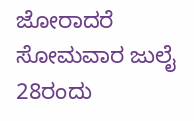ಜೋರಾದರೆ ಸೋಮವಾರ ಜುಲೈ 28ರಂದು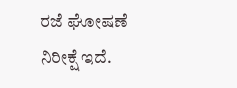ರಜೆ ಘೋಷಣೆ ನಿರೀಕ್ಷೆ ಇದೆ.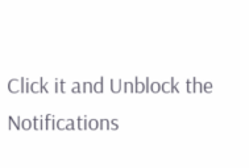Click it and Unblock the Notifications